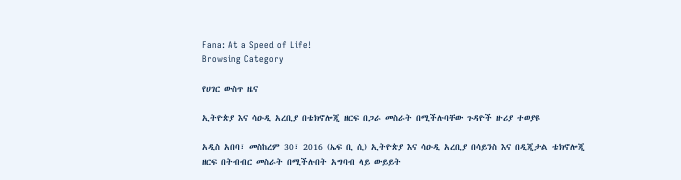Fana: At a Speed of Life!
Browsing Category

የሀገር ውስጥ ዜና

ኢትዮጵያ እና ሳዑዲ አረቢያ በቴክኖሎጂ ዘርፍ በጋራ መስራት በሚችሉባቸው ጉዳዮች ዙሪያ ተወያዩ

አዲስ አበባ፣ መስከረም 30፣ 2016 (ኤፍ ቢ ሲ) ኢትዮጵያ እና ሳዑዲ አረቢያ በሳይንስ እና በዲጂታል ቴክኖሎጂ ዘርፍ በትብብር መስራት በሚችሉበት አግባብ ላይ ውይይት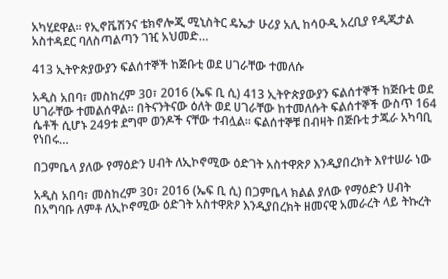አካሂደዋል፡፡ የኢኖቬሽንና ቴክኖሎጂ ሚኒስትር ዴኤታ ሁሪያ አሊ ከሳዑዲ አረቢያ የዲጂታል አስተዳደር ባለስጣልጣን ገዢ አህመድ…

413 ኢትዮጵያውያን ፍልሰተኞች ከጅቡቲ ወደ ሀገራቸው ተመለሱ

አዲስ አበባ፣ መስከረም 30፣ 2016 (ኤፍ ቢ ሲ) 413 ኢትዮጵያውያን ፍልሰተኞች ከጅቡቲ ወደ ሀገራቸው ተመልሰዋል፡፡ በትናንትናው ዕለት ወደ ሀገራቸው ከተመለሱት ፍልሰተኞች ውስጥ 164 ሴቶች ሲሆኑ 249ቱ ደግሞ ወንዶች ናቸው ተብሏል፡፡ ፍልሰተኞቹ በብዛት በጅቡቲ ታጁራ አካባቢ የነበሩ…

በጋምቤላ ያለው የማዕድን ሀብት ለኢኮኖሚው ዕድገት አስተዋጽዖ እንዲያበረክት እየተሠራ ነው

አዲስ አበባ፣ መስከረም 30፣ 2016 (ኤፍ ቢ ሲ) በጋምቤላ ክልል ያለው የማዕድን ሀብት በአግባቡ ለምቶ ለኢኮኖሚው ዕድገት አስተዋጽዖ እንዲያበረክት ዘመናዊ አመራረት ላይ ትኩረት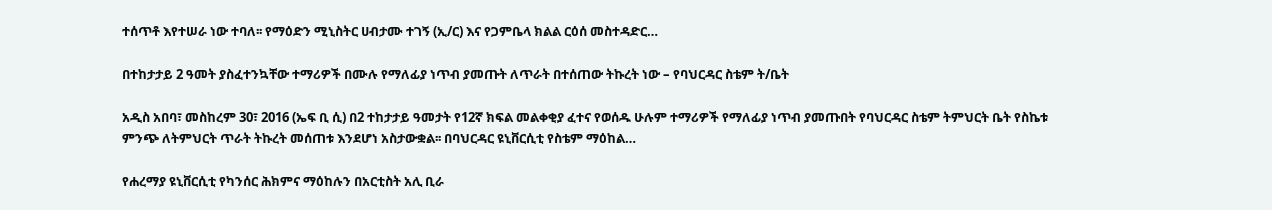ተሰጥቶ እየተሠራ ነው ተባለ፡፡ የማዕድን ሚኒስትር ሀብታሙ ተገኝ (ኢ/ር) እና የጋምቤላ ክልል ርዕሰ መስተዳድር…

በተከታታይ 2 ዓመት ያስፈተንኳቸው ተማሪዎች በሙሉ የማለፊያ ነጥብ ያመጡት ለጥራት በተሰጠው ትኩረት ነው – የባህርዳር ስቴም ት/ቤት

አዲስ አበባ፣ መስከረም 30፣ 2016 (ኤፍ ቢ ሲ) በ2 ተከታታይ ዓመታት የ12ኛ ክፍል መልቀቂያ ፈተና የወሰዱ ሁሉም ተማሪዎች የማለፊያ ነጥብ ያመጡበት የባህርዳር ስቴም ትምህርት ቤት የስኬቱ ምንጭ ለትምህርት ጥራት ትኩረት መሰጠቱ እንደሆነ አስታውቋል፡፡ በባህርዳር ዩኒቨርሲቲ የስቴም ማዕከል…

የሐረማያ ዩኒቨርሲቲ የካንሰር ሕክምና ማዕከሉን በአርቲስት አሊ ቢራ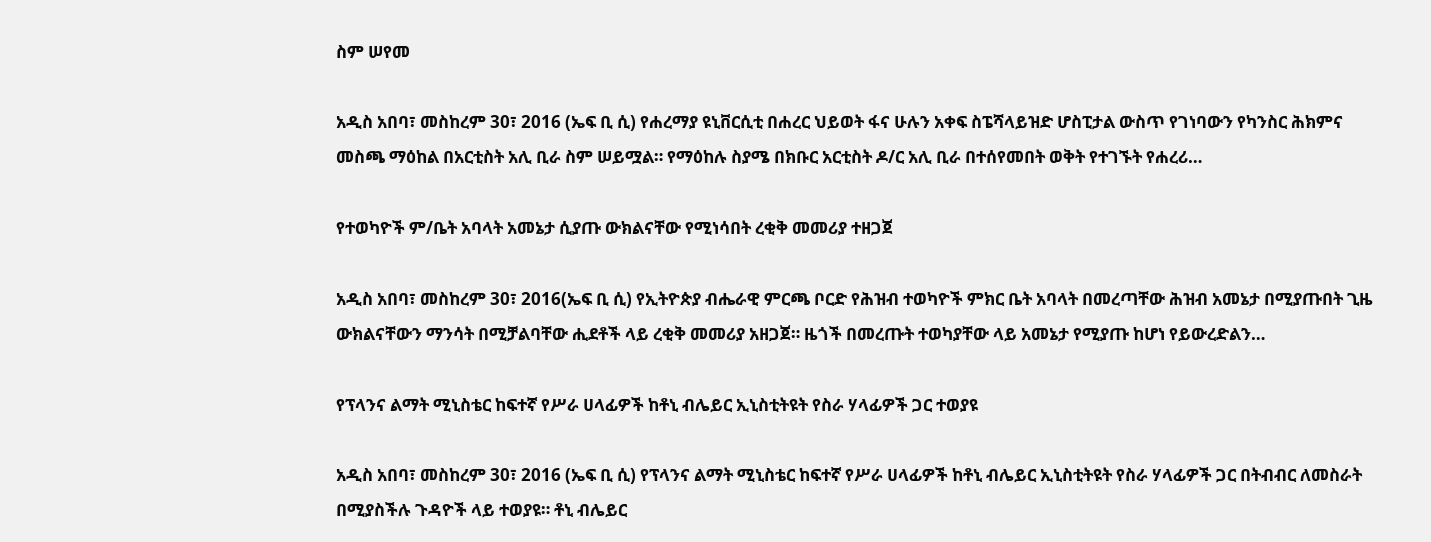ስም ሠየመ

አዲስ አበባ፣ መስከረም 30፣ 2016 (ኤፍ ቢ ሲ) የሐረማያ ዩኒቨርሲቲ በሐረር ህይወት ፋና ሁሉን አቀፍ ስፔሻላይዝድ ሆስፒታል ውስጥ የገነባውን የካንስር ሕክምና መስጫ ማዕከል በአርቲስት አሊ ቢራ ስም ሠይሟል። የማዕከሉ ስያሜ በክቡር አርቲስት ዶ/ር አሊ ቢራ በተሰየመበት ወቅት የተገኙት የሐረሪ…

የተወካዮች ም/ቤት አባላት አመኔታ ሲያጡ ውክልናቸው የሚነሳበት ረቂቅ መመሪያ ተዘጋጀ

አዲስ አበባ፣ መስከረም 30፣ 2016(ኤፍ ቢ ሲ) የኢትዮጵያ ብሔራዊ ምርጫ ቦርድ የሕዝብ ተወካዮች ምክር ቤት አባላት በመረጣቸው ሕዝብ አመኔታ በሚያጡበት ጊዜ ውክልናቸውን ማንሳት በሚቻልባቸው ሒደቶች ላይ ረቂቅ መመሪያ አዘጋጀ። ዜጎች በመረጡት ተወካያቸው ላይ አመኔታ የሚያጡ ከሆነ የይውረድልን…

የፕላንና ልማት ሚኒስቴር ከፍተኛ የሥራ ሀላፊዎች ከቶኒ ብሌይር ኢኒስቲትዩት የስራ ሃላፊዎች ጋር ተወያዩ

አዲስ አበባ፣ መስከረም 30፣ 2016 (ኤፍ ቢ ሲ) የፕላንና ልማት ሚኒስቴር ከፍተኛ የሥራ ሀላፊዎች ከቶኒ ብሌይር ኢኒስቲትዩት የስራ ሃላፊዎች ጋር በትብብር ለመስራት በሚያስችሉ ጉዳዮች ላይ ተወያዩ። ቶኒ ብሌይር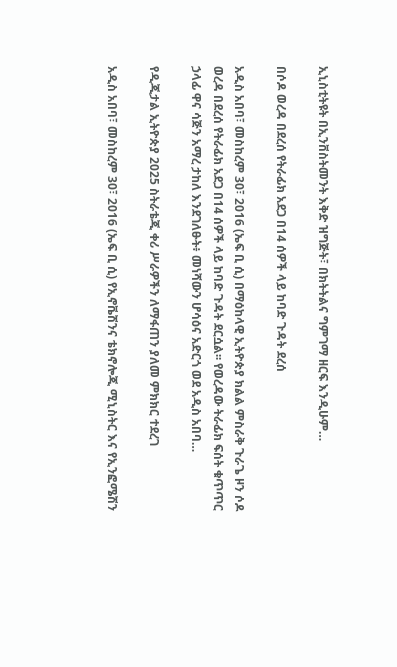ኢኒስቲትዩት በኢንቨስትመንት እቅድ ዝግጅት፣ በክትትልና ግምገማ ዘርፍ እንዲሁም…

በሶዶ ወረዳ በደረሰ የትራፊክ አደጋ በ14 ሰዎች ላይ ከባድ ጉዳት ደረሰ

አዲስ አበባ፣ መስከረም 30፣ 2016 (ኤፍ ቢ ሲ) በማዕከላዊ ኢትዮጵያ ክልል ምስራቅ ጉራጌ ዞን ሶዶ ወረዳ በደረሰ የትራፊክ አደጋ በ14 ሰዎች ላይ ከባድ ጉዳት ደርሷል፡፡ የወረዳው ትራፊክ ፍሰት ቁጥጥር ኃላፊ ዋና ሳጅን አማረ ታከለ እንደገለፁት፥ መነሻውን ሆሳዕና አድርጎ ወደ አዲስ አበባ…

የዲጂታል ኢትዮጵያ 2025 ስትራቴጂ ቀሪ ሥራዎችን ለማፋጠን ያለመ ምክክር ተደረገ

አዲስ አበባ፣ መስከረም 30፣ 2016 (ኤፍ ቢ ሲ) የኢኖቬሽንና ቴክኖሎጂ ሚኒስትር እና የኢንፎሜሽን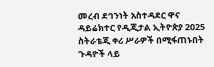መረብ ደኅንነት አስተዳደር ዋና ዳይሬክተር የዲጂታል ኢትዮጵያ 2025 ስትራቴጂ ቀሪ ሥራዎች በሚፋጠኑበት ጉዳዮች ላይ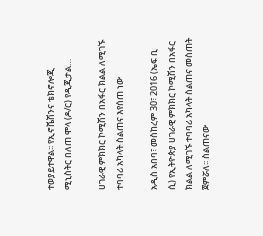ተወያይተዋል፡፡ የኢኖቬሽንና ቴክኖሎጂ ሚኒስትር በለጠ ሞላ (ዶ/ር) የዲጂታል…

ሀገራዊ ምክክር ኮሚሽን በአፋር ክልል ለሚገኙ ተባባሪ አካላት ስልጠና እየሰጠ ነው

አዲስ አበባ፣ መስከረም 30፣ 2016 (ኤፍ ቢ ሲ) የኢትዮጵያ ሀገራዊ ምክክር ኮሚሽን በአፋር ክልል ለሚገኙ ተባባሪ አካላት ስልጠና መስጠት ጀምሯለ፡፡ ስልጠናው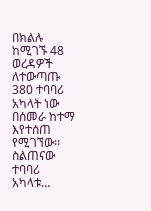በክልሉ ከሚገኙ 48 ወረዳዎች ለተውጣጡ 380 ተባባሪ አካላት ነው በሰመራ ከተማ እየተሰጠ የሚገኘው፡፡ ስልጠናው ተባባሪ አካላቱ…